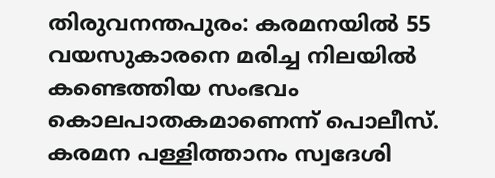തിരുവനന്തപുരം: കരമനയിൽ 55 വയസുകാരനെ മരിച്ച നിലയിൽ കണ്ടെത്തിയ സംഭവം കൊലപാതകമാണെന്ന് പൊലീസ്. കരമന പള്ളിത്താനം സ്വദേശി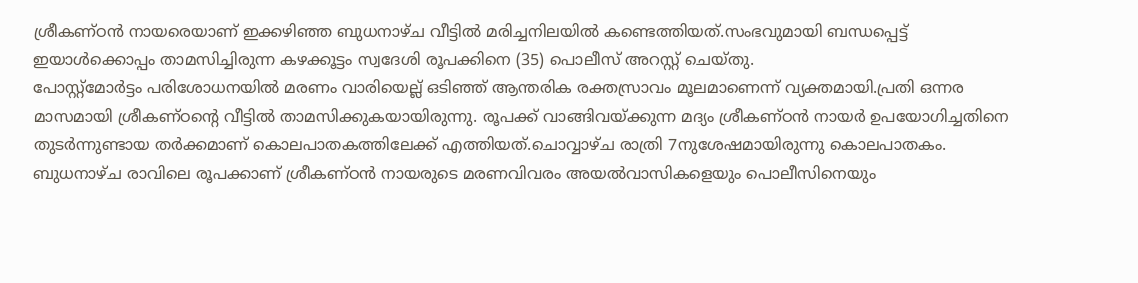ശ്രീകണ്ഠൻ നായരെയാണ് ഇക്കഴിഞ്ഞ ബുധനാഴ്ച വീട്ടിൽ മരിച്ചനിലയിൽ കണ്ടെത്തിയത്.സംഭവുമായി ബന്ധപ്പെട്ട് ഇയാൾക്കൊപ്പം താമസിച്ചിരുന്ന കഴക്കൂട്ടം സ്വദേശി രൂപക്കിനെ (35) പൊലീസ് അറസ്റ്റ് ചെയ്തു.
പോസ്റ്റ്മോർട്ടം പരിശോധനയിൽ മരണം വാരിയെല്ല് ഒടിഞ്ഞ് ആന്തരിക രക്തസ്രാവം മൂലമാണെന്ന് വ്യക്തമായി.പ്രതി ഒന്നര മാസമായി ശ്രീകണ്ഠന്റെ വീട്ടിൽ താമസിക്കുകയായിരുന്നു. രൂപക്ക് വാങ്ങിവയ്ക്കുന്ന മദ്യം ശ്രീകണ്ഠൻ നായർ ഉപയോഗിച്ചതിനെ തുടർന്നുണ്ടായ തർക്കമാണ് കൊലപാതകത്തിലേക്ക് എത്തിയത്.ചൊവ്വാഴ്ച രാത്രി 7നുശേഷമായിരുന്നു കൊലപാതകം.
ബുധനാഴ്ച രാവിലെ രൂപക്കാണ് ശ്രീകണ്ഠൻ നായരുടെ മരണവിവരം അയൽവാസികളെയും പൊലീസിനെയും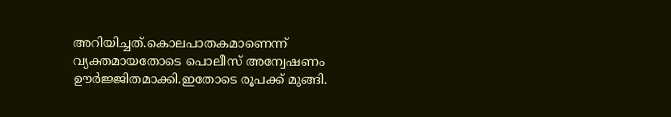അറിയിച്ചത്.കൊലപാതകമാണെന്ന് വ്യക്തമായതോടെ പൊലീസ് അന്വേഷണം ഊർജ്ജിതമാക്കി.ഇതോടെ രൂപക്ക് മുങ്ങി.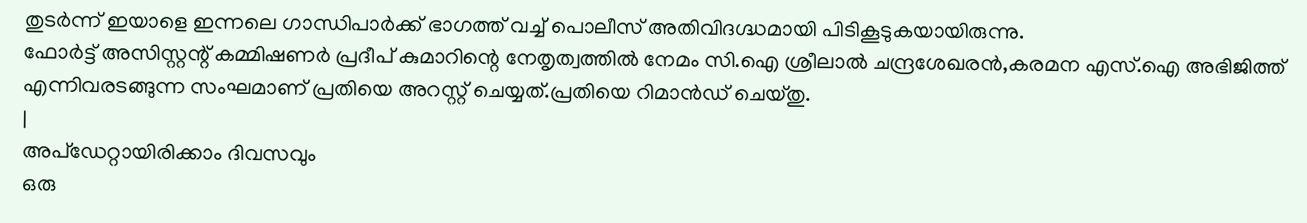തുടർന്ന് ഇയാളെ ഇന്നലെ ഗാന്ധിപാർക്ക് ഭാഗത്ത് വച്ച് പൊലീസ് അതിവിദഗ്ദ്ധമായി പിടികൂടുകയായിരുന്നു.
ഫോർട്ട് അസിസ്റ്റന്റ് കമ്മിഷണർ പ്രദീപ് കുമാറിന്റെ നേതൃത്വത്തിൽ നേമം സി.ഐ ശ്രീലാൽ ചന്ദ്രശേഖരൻ,കരമന എസ്.ഐ അഭിജിത്ത് എന്നിവരടങ്ങുന്ന സംഘമാണ് പ്രതിയെ അറസ്റ്റ് ചെയ്യത്.പ്രതിയെ റിമാൻഡ് ചെയ്തു.
|
അപ്ഡേറ്റായിരിക്കാം ദിവസവും
ഒരു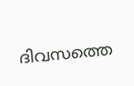ദിവസത്തെ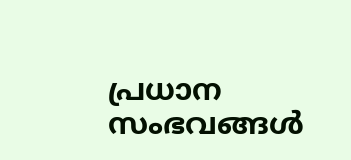പ്രധാന സംഭവങ്ങൾ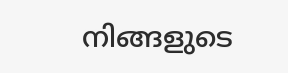നിങ്ങളുടെ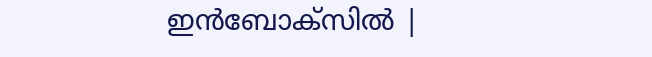ഇൻബോക്സിൽ |